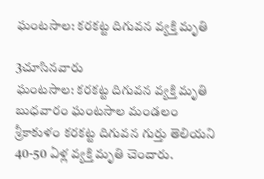ఘంటసాల: కరకట్ట దిగువన వ్యక్తి మృతి

3చూసినవారు
ఘంటసాల: కరకట్ట దిగువన వ్యక్తి మృతి
బుధవారం ఘంటసాల మండలం శ్రీకాకుళం కరకట్ట దిగువన గుర్తు తెలియని 40-50 ఏళ్ల వ్యక్తి మృతి చెందారు.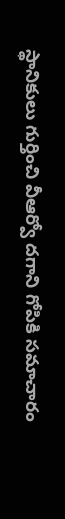స్థానికులు గుర్తించి వీఆర్వో దగాని గోపికి సమాచారం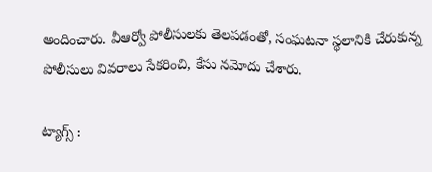అందించారు. వీఆర్వో పోలీసులకు తెలపడంతో, సంఘటనా స్థలానికి చేరుకున్న పోలీసులు వివరాలు సేకరించి, కేసు నమోదు చేశారు.

ట్యాగ్స్ :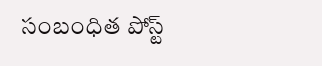సంబంధిత పోస్ట్